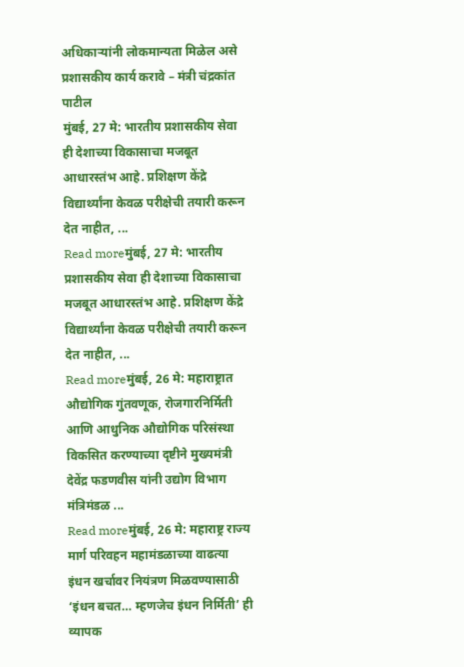अधिकाऱ्यांनी लोकमान्यता मिळेल असे प्रशासकीय कार्य करावे – मंत्री चंद्रकांत पाटील
मुंबई, 27 मे: भारतीय प्रशासकीय सेवा ही देशाच्या विकासाचा मजबूत आधारस्तंभ आहे. प्रशिक्षण केंद्रे विद्यार्थ्यांना केवळ परीक्षेची तयारी करून देत नाहीत, ...
Read moreमुंबई, 27 मे: भारतीय प्रशासकीय सेवा ही देशाच्या विकासाचा मजबूत आधारस्तंभ आहे. प्रशिक्षण केंद्रे विद्यार्थ्यांना केवळ परीक्षेची तयारी करून देत नाहीत, ...
Read moreमुंबई, 26 मे: महाराष्ट्रात औद्योगिक गुंतवणूक, रोजगारनिर्मिती आणि आधुनिक औद्योगिक परिसंस्था विकसित करण्याच्या दृष्टीने मुख्यमंत्री देवेंद्र फडणवीस यांनी उद्योग विभाग मंत्रिमंडळ ...
Read moreमुंबई, 26 मे: महाराष्ट्र राज्य मार्ग परिवहन महामंडळाच्या वाढत्या इंधन खर्चावर नियंत्रण मिळवण्यासाठी ‘इंधन बचत… म्हणजेच इंधन निर्मिती’ ही व्यापक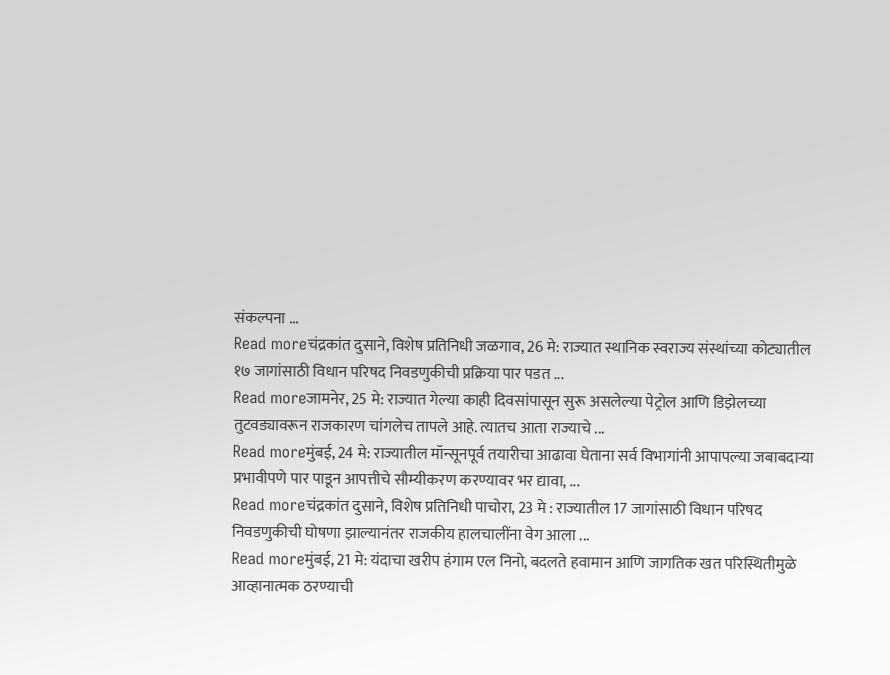संकल्पना ...
Read moreचंद्रकांत दुसाने, विशेष प्रतिनिधी जळगाव, 26 मे: राज्यात स्थानिक स्वराज्य संस्थांच्या कोट्यातील १७ जागांसाठी विधान परिषद निवडणुकीची प्रक्रिया पार पडत ...
Read moreजामनेर, 25 मे: राज्यात गेल्या काही दिवसांपासून सुरू असलेल्या पेट्रोल आणि डिझेलच्या तुटवड्यावरून राजकारण चांगलेच तापले आहे. त्यातच आता राज्याचे ...
Read moreमुंबई, 24 मे: राज्यातील मॉन्सूनपूर्व तयारीचा आढावा घेताना सर्व विभागांनी आपापल्या जबाबदाऱ्या प्रभावीपणे पार पाडून आपत्तीचे सौम्यीकरण करण्यावर भर द्यावा, ...
Read moreचंद्रकांत दुसाने, विशेष प्रतिनिधी पाचोरा, 23 मे : राज्यातील 17 जागांसाठी विधान परिषद निवडणुकीची घोषणा झाल्यानंतर राजकीय हालचालींना वेग आला ...
Read moreमुंबई, 21 मे: यंदाचा खरीप हंगाम एल निनो, बदलते हवामान आणि जागतिक खत परिस्थितीमुळे आव्हानात्मक ठरण्याची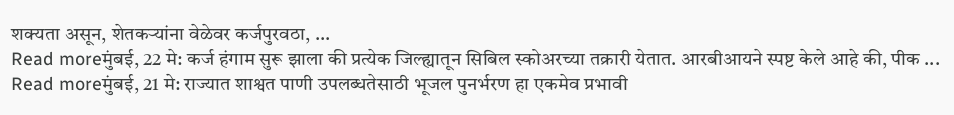शक्यता असून, शेतकऱ्यांना वेळेवर कर्जपुरवठा, ...
Read moreमुंबई, 22 मे: कर्ज हंगाम सुरू झाला की प्रत्येक जिल्ह्यातून सिबिल स्कोअरच्या तक्रारी येतात. आरबीआयने स्पष्ट केले आहे की, पीक ...
Read moreमुंबई, 21 मे: राज्यात शाश्वत पाणी उपलब्धतेसाठी भूजल पुनर्भरण हा एकमेव प्रभावी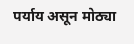पर्याय असून मोठ्या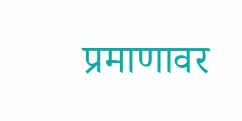प्रमाणावर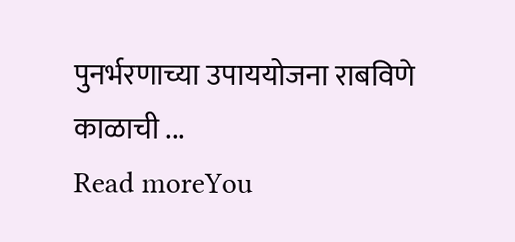पुनर्भरणाच्या उपाययोजना राबविणे काळाची ...
Read moreYou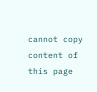cannot copy content of this page